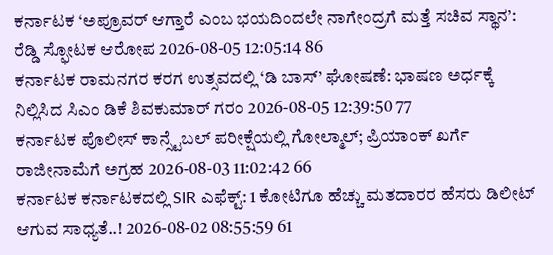ಕರ್ನಾಟಕ ‘ಅಪ್ರೂವರ್ ಆಗ್ತಾರೆ ಎಂಬ ಭಯದಿಂದಲೇ ನಾಗೇಂದ್ರಗೆ ಮತ್ತೆ ಸಚಿವ ಸ್ಥಾನ’: ರೆಡ್ಡಿ ಸ್ಫೋಟಕ ಆರೋಪ 2026-08-05 12:05:14 86
ಕರ್ನಾಟಕ ರಾಮನಗರ ಕರಗ ಉತ್ಸವದಲ್ಲಿ ‘ಡಿ ಬಾಸ್’ ಘೋಷಣೆ: ಭಾಷಣ ಅರ್ಧಕ್ಕೆ ನಿಲ್ಲಿಸಿದ ಸಿಎಂ ಡಿಕೆ ಶಿವಕುಮಾರ್ ಗರಂ 2026-08-05 12:39:50 77
ಕರ್ನಾಟಕ ಪೊಲೀಸ್ ಕಾನ್ಸ್ಟೆಬಲ್ ಪರೀಕ್ಷೆಯಲ್ಲಿ ಗೋಲ್ಮಾಲ್; ಪ್ರಿಯಾಂಕ್ ಖರ್ಗೆ ರಾಜೀನಾಮೆಗೆ ಅಗ್ರಹ 2026-08-03 11:02:42 66
ಕರ್ನಾಟಕ ಕರ್ನಾಟಕದಲ್ಲಿ SIR ಎಫೆಕ್ಟ್: 1 ಕೋಟಿಗೂ ಹೆಚ್ಚು ಮತದಾರರ ಹೆಸರು ಡಿಲೀಟ್ ಆಗುವ ಸಾಧ್ಯತೆ..! 2026-08-02 08:55:59 61